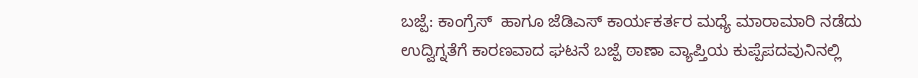ಬಜ್ಪೆ: ಕಾಂಗ್ರೆಸ್  ಹಾಗೂ ಜೆಡಿಎಸ್ ಕಾರ್ಯಕರ್ತರ ಮಧ್ಯೆ ಮಾರಾಮಾರಿ ನಡೆದು ಉದ್ವಿಗ್ನತೆಗೆ ಕಾರಣವಾದ ಘಟನೆ ಬಜ್ಪೆ ಠಾಣಾ ವ್ಯಾಪ್ತಿಯ ಕುಪ್ಪೆಪದವುನಿನಲ್ಲಿ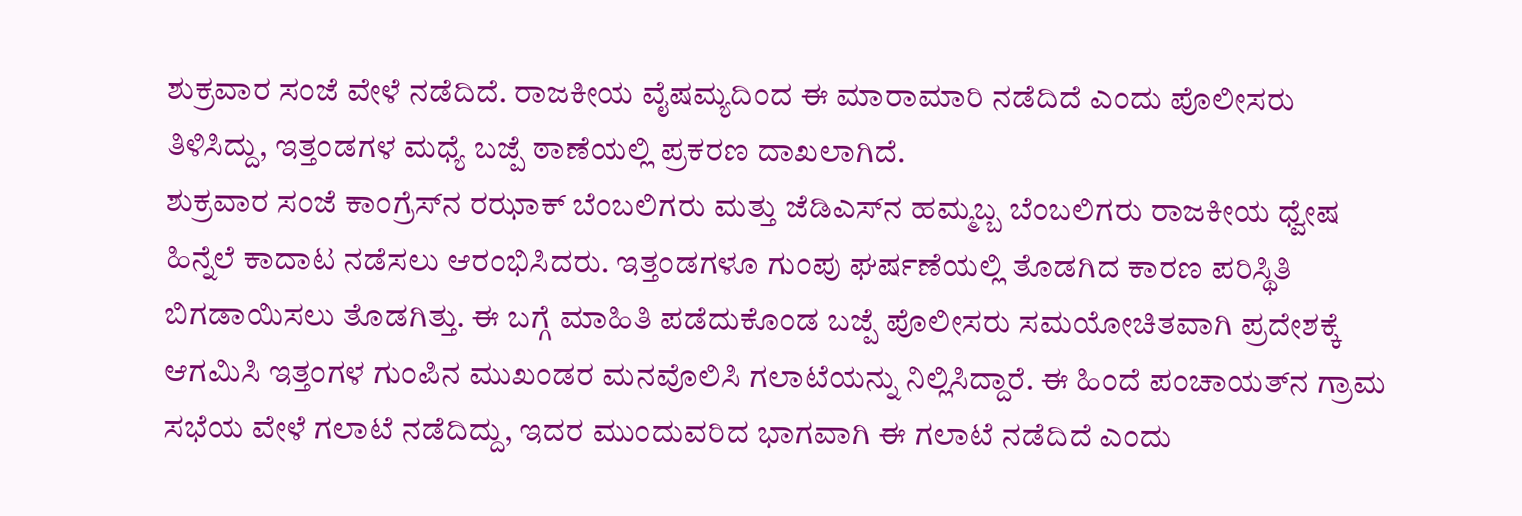ಶುಕ್ರವಾರ ಸಂಜೆ ವೇಳೆ ನಡೆದಿದೆ. ರಾಜಕೀಯ ವೈಷಮ್ಯದಿಂದ ಈ ಮಾರಾಮಾರಿ ನಡೆದಿದೆ ಎಂದು ಪೊಲೀಸರು ತಿಳಿಸಿದ್ದು, ಇತ್ತಂಡಗಳ ಮಧ್ಯೆ ಬಜ್ಪೆ ಠಾಣೆಯಲ್ಲಿ ಪ್ರಕರಣ ದಾಖಲಾಗಿದೆ.
ಶುಕ್ರವಾರ ಸಂಜೆ ಕಾಂಗ್ರೆಸ್‍ನ ರಝಾಕ್ ಬೆಂಬಲಿಗರು ಮತ್ತು ಜೆಡಿಎಸ್‍ನ ಹಮ್ಮಬ್ಬ ಬೆಂಬಲಿಗರು ರಾಜಕೀಯ ಧ್ವೇಷ ಹಿನ್ನೆಲೆ ಕಾದಾಟ ನಡೆಸಲು ಆರಂಭಿಸಿದರು. ಇತ್ತಂಡಗಳೂ ಗುಂಪು ಘರ್ಷಣೆಯಲ್ಲಿ ತೊಡಗಿದ ಕಾರಣ ಪರಿಸ್ಥಿತಿ ಬಿಗಡಾಯಿಸಲು ತೊಡಗಿತ್ತು. ಈ ಬಗ್ಗೆ ಮಾಹಿತಿ ಪಡೆದುಕೊಂಡ ಬಜ್ಪೆ ಪೊಲೀಸರು ಸಮಯೋಚಿತವಾಗಿ ಪ್ರದೇಶಕ್ಕೆ ಆಗಮಿಸಿ ಇತ್ತಂಗಳ ಗುಂಪಿನ ಮುಖಂಡರ ಮನವೊಲಿಸಿ ಗಲಾಟೆಯನ್ನು ನಿಲ್ಲಿಸಿದ್ದಾರೆ. ಈ ಹಿಂದೆ ಪಂಚಾಯತ್‍ನ ಗ್ರಾಮ ಸಭೆಯ ವೇಳೆ ಗಲಾಟೆ ನಡೆದಿದ್ದು, ಇದರ ಮುಂದುವರಿದ ಭಾಗವಾಗಿ ಈ ಗಲಾಟೆ ನಡೆದಿದೆ ಎಂದು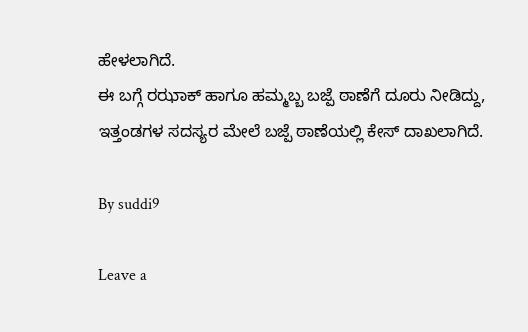ಹೇಳಲಾಗಿದೆ.
ಈ ಬಗ್ಗೆ ರಝಾಕ್ ಹಾಗೂ ಹಮ್ಮಬ್ಬ ಬಜ್ಪೆ ಠಾಣೆಗೆ ದೂರು ನೀಡಿದ್ದು, ಇತ್ತಂಡಗಳ ಸದಸ್ಯರ ಮೇಲೆ ಬಜ್ಪೆ ಠಾಣೆಯಲ್ಲಿ ಕೇಸ್ ದಾಖಲಾಗಿದೆ.

By suddi9

Leave a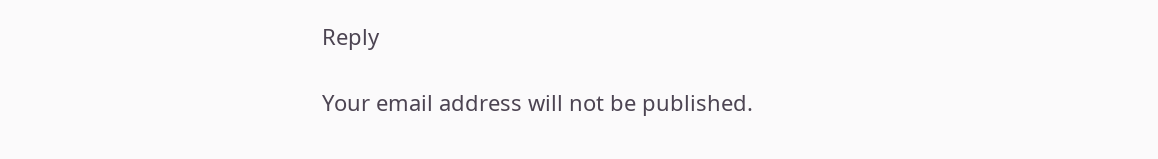Reply

Your email address will not be published.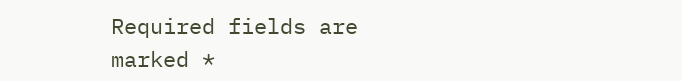Required fields are marked *